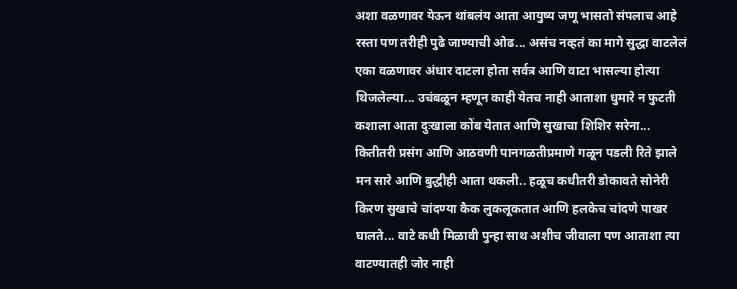अशा वळणावर येऊन थांबलंय आता आयुष्य जणू भासतो संपलाच आहे रस्ता पण तरीही पुढे जाण्याची ओढ... असंच नव्हतं का मागे सुद्धा वाटलेलं एका वळणावर अंधार दाटला होता सर्वत्र आणि वाटा भासल्या होत्या थिजलेल्या... उचंबळून म्हणून काही येतच नाही आताशा धुमारे न फुटती कशाला आता दुःखाला कोंब येतात आणि सुखाचा शिशिर सरेना... कितीतरी प्रसंग आणि आठवणी पानगळतीप्रमाणे गळून पडली रिते झाले मन सारे आणि बुद्धीही आता थकली.. हळूच कधीतरी डोकावते सोनेरी किरण सुखाचे चांदण्या कैक लुकलूकतात आणि हलकेच चांदणे पाखर घालते... वाटे कधी मिळावी पुन्हा साथ अशीच जीवाला पण आताशा त्या वाटण्यातही जोर नाही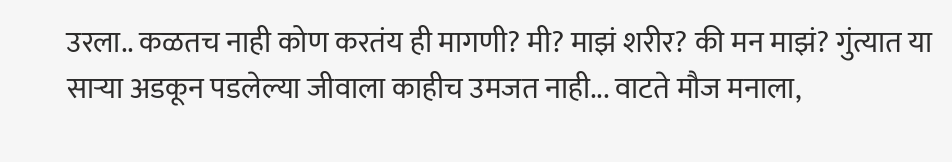उरला.. कळतच नाही कोण करतंय ही मागणी? मी? माझं शरीर? की मन माझं? गुंत्यात या साऱ्या अडकून पडलेल्या जीवाला काहीच उमजत नाही... वाटते मौज मनाला,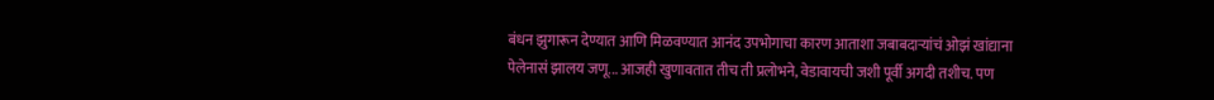बंधन झुगारून देण्यात आणि मिळवण्यात आनंद उपभोगाचा कारण आताशा जबाबदाऱ्यांचं ओझं खांद्याना पेलेनासं झालय जणू... आजही खुणावतात तीच ती प्रलोभने, वेडावायची जशी पूर्वी अगदी तशीच. पण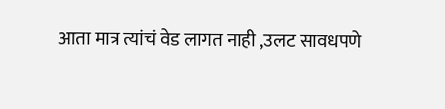आता मात्र त्यांचं वेड लागत नाही ,उलट सावधपणे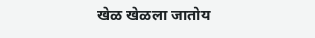खेळ खेळला जातोय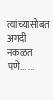त्यांच्यासोबत अगदी नकळत पणे... ...